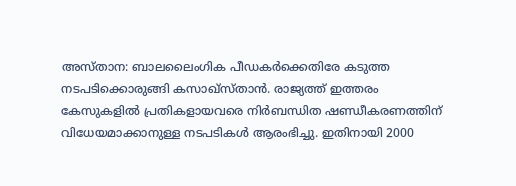അസ്താന: ബാലലൈംഗിക പീഡകർക്കെതിരേ കടുത്ത നടപടിക്കൊരുങ്ങി കസാഖ്സ്താൻ. രാജ്യത്ത് ഇത്തരം കേസുകളിൽ പ്രതികളായവരെ നിർബന്ധിത ഷണ്ഡീകരണത്തിന് വിധേയമാക്കാനുള്ള നടപടികൾ ആരംഭിച്ചു. ഇതിനായി 2000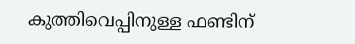കുത്തിവെപ്പിനുള്ള ഫണ്ടിന്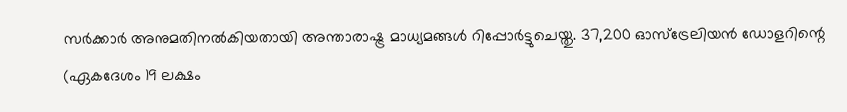സർക്കാർ അനുമതിനൽകിയതായി അന്താരാഷ്ട്ര മാധ്യമങ്ങൾ റിപ്പോർട്ടുചെയ്തു. 37,200 ഓസ്ട്രേലിയൻ ഡോളറിന്റെ (ഏകദേശം 19 ലക്ഷം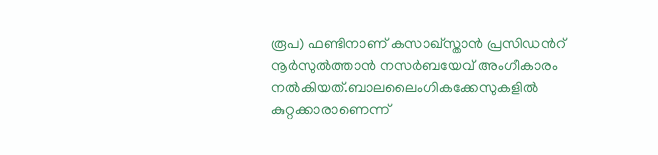രൂപ) ഫണ്ടിനാണ് കസാഖ്സ്താൻ പ്രസിഡൻറ് നൂർസുൽത്താൻ നസർബയേവ് അംഗീകാരം നൽകിയത്.ബാലലൈംഗികക്കേസുകളിൽ കുറ്റക്കാരാണെന്ന്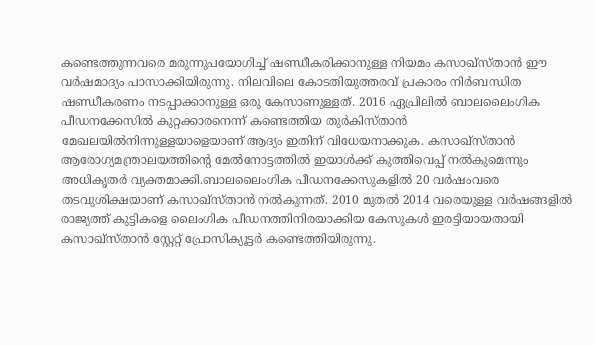കണ്ടെത്തുന്നവരെ മരുന്നുപയോഗിച്ച് ഷണ്ഡീകരിക്കാനുള്ള നിയമം കസാഖ്സ്താൻ ഈ വർഷമാദ്യം പാസാക്കിയിരുന്നു. നിലവിലെ കോടതിയുത്തരവ് പ്രകാരം നിർബന്ധിത ഷണ്ഡീകരണം നടപ്പാക്കാനുള്ള ഒരു കേസാണുള്ളത്. 2016 ഏപ്രിലിൽ ബാലലൈംഗിക പീഡനക്കേസിൽ കുറ്റക്കാരനെന്ന് കണ്ടെത്തിയ തുർകിസ്താൻ മേഖലയിൽനിന്നുള്ളയാളെയാണ് ആദ്യം ഇതിന് വിധേയനാക്കുക. കസാഖ്സ്താൻ ആരോഗ്യമന്ത്രാലയത്തിന്റെ മേൽനോട്ടത്തിൽ ഇയാൾക്ക് കുത്തിവെപ്പ് നൽകുമെന്നും അധികൃതർ വ്യക്തമാക്കി.ബാലലൈംഗിക പീഡനക്കേസുകളിൽ 20 വർഷംവരെ തടവുശിക്ഷയാണ് കസാഖ്സ്താൻ നൽകുന്നത്. 2010 മുതൽ 2014 വരെയുള്ള വർഷങ്ങളിൽ രാജ്യത്ത് കുട്ടികളെ ലൈംഗിക പീഡനത്തിനിരയാക്കിയ കേസുകൾ ഇരട്ടിയായതായി കസാഖ്സ്താൻ സ്റ്റേറ്റ് പ്രോസിക്യൂട്ടർ കണ്ടെത്തിയിരുന്നു.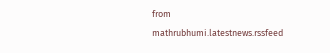from mathrubhumi.latestnews.rssfeed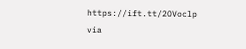https://ift.tt/2OVoclp
via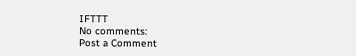IFTTT
No comments:
Post a Comment